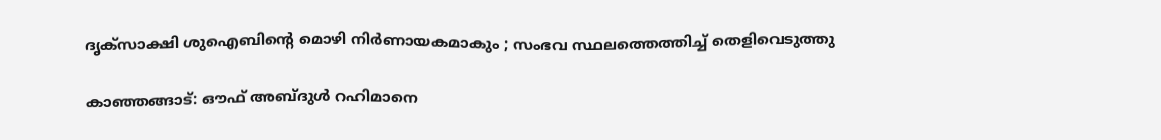ദൃക്സാക്ഷി ശുഐബിന്റെ മൊഴി നിർണായകമാകും ; സംഭവ സ്ഥലത്തെത്തിച്ച് തെളിവെടുത്തു

കാഞ്ഞങ്ങാട്: ഔഫ് അബ്ദുൾ റഹിമാനെ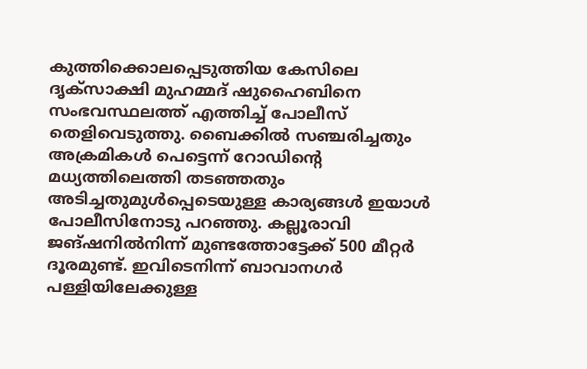കുത്തിക്കൊലപ്പെടുത്തിയ കേസിലെ ദൃക്സാക്ഷി മുഹമ്മദ് ഷുഹൈബിനെ സംഭവസ്ഥലത്ത് എത്തിച്ച് പോലീസ് തെളിവെടുത്തു. ബൈക്കിൽ സഞ്ചരിച്ചതും അക്രമികൾ പെട്ടെന്ന് റോഡിന്റെ മധ്യത്തിലെത്തി തടഞ്ഞതും അടിച്ചതുമുൾപ്പെടെയുള്ള കാര്യങ്ങൾ ഇയാൾ പോലീസിനോടു പറഞ്ഞു. കല്ലൂരാവി ജങ്ഷനിൽനിന്ന് മുണ്ടത്തോട്ടേക്ക് 500 മീറ്റർ ദൂരമുണ്ട്. ഇവിടെനിന്ന് ബാവാനഗർ പള്ളിയിലേക്കുള്ള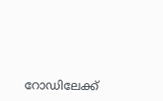റോഡിലേക്ക്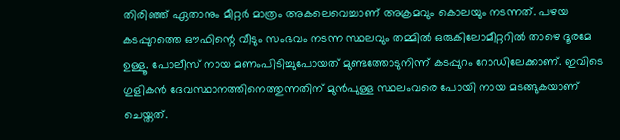തിരിഞ്ഞ് ഏതാനും മീറ്റർ മാത്രം അകലെവെച്ചാണ് അക്രമവും കൊലയും നടന്നത്. പഴയ കടപ്പുറത്തെ ഔഫിന്റെ വീടും സംഭവം നടന്ന സ്ഥലവും തമ്മിൽ ഒരുകിലോമീറ്ററിൽ താഴെ ദൂരമേ ഉള്ളൂ. പോലീസ് നായ മണംപിടിച്ചുപോയത് മുണ്ടത്തോടുനിന്ന് കടപ്പുറം റോഡിലേക്കാണ്. ഇവിടെ ഗുളികൻ ദേവസ്ഥാനത്തിനെത്തുന്നതിന് മുൻപുള്ള സ്ഥലംവരെ പോയി നായ മടങ്ങുകയാണ് ചെയ്തത്.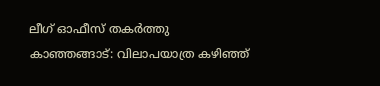ലീഗ് ഓഫീസ് തകർത്തു
കാഞ്ഞങ്ങാട്: വിലാപയാത്ര കഴിഞ്ഞ്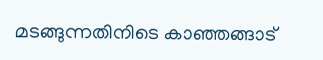മടങ്ങുന്നതിനിടെ കാഞ്ഞങ്ങാട്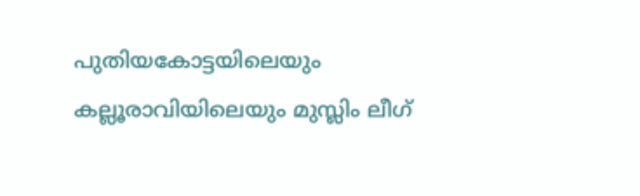പുതിയകോട്ടയിലെയും കല്ലൂരാവിയിലെയും മുസ്ലിം ലീഗ്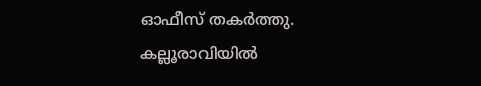ഓഫീസ് തകർത്തു. കല്ലൂരാവിയിൽ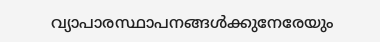വ്യാപാരസ്ഥാപനങ്ങൾക്കുനേരേയും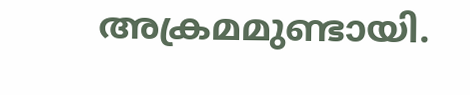അക്രമമുണ്ടായി.